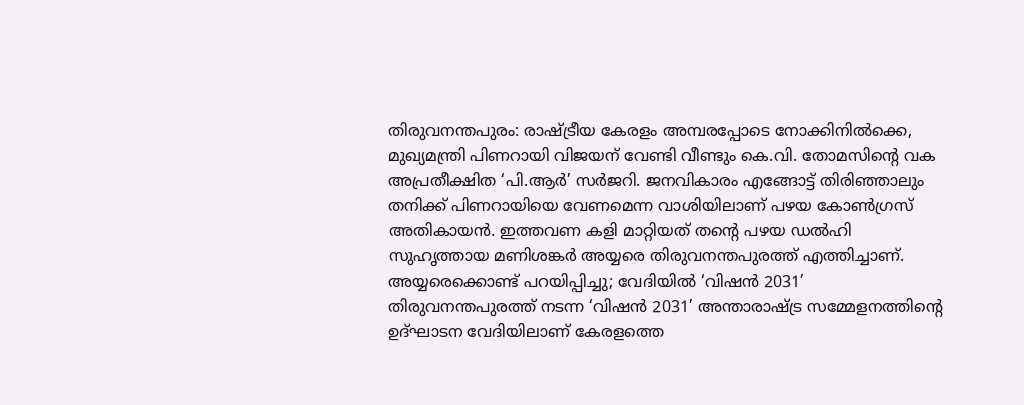തിരുവനന്തപുരം: രാഷ്ട്രീയ കേരളം അമ്പരപ്പോടെ നോക്കിനിൽക്കെ, മുഖ്യമന്ത്രി പിണറായി വിജയന് വേണ്ടി വീണ്ടും കെ.വി. തോമസിന്റെ വക അപ്രതീക്ഷിത ‘പി.ആർ’ സർജറി. ജനവികാരം എങ്ങോട്ട് തിരിഞ്ഞാലും തനിക്ക് പിണറായിയെ വേണമെന്ന വാശിയിലാണ് പഴയ കോൺഗ്രസ് അതികായൻ. ഇത്തവണ കളി മാറ്റിയത് തന്റെ പഴയ ഡൽഹി സുഹൃത്തായ മണിശങ്കർ അയ്യരെ തിരുവനന്തപുരത്ത് എത്തിച്ചാണ്.
അയ്യരെക്കൊണ്ട് പറയിപ്പിച്ചു; വേദിയിൽ ‘വിഷൻ 2031’
തിരുവനന്തപുരത്ത് നടന്ന ‘വിഷൻ 2031’ അന്താരാഷ്ട്ര സമ്മേളനത്തിന്റെ ഉദ്ഘാടന വേദിയിലാണ് കേരളത്തെ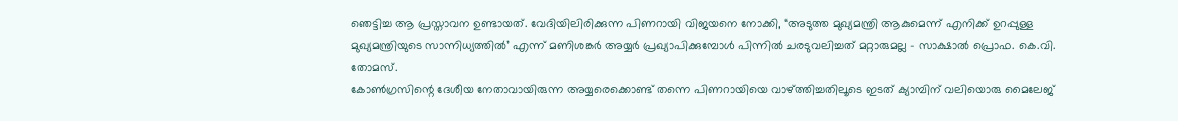ഞെട്ടിച്ച ആ പ്രസ്താവന ഉണ്ടായത്. വേദിയിലിരിക്കുന്ന പിണറായി വിജയനെ നോക്കി, “അടുത്ത മുഖ്യമന്ത്രി ആകുമെന്ന് എനിക്ക് ഉറപ്പുള്ള മുഖ്യമന്ത്രിയുടെ സാന്നിധ്യത്തിൽ” എന്ന് മണിശങ്കർ അയ്യർ പ്രഖ്യാപിക്കുമ്പോൾ പിന്നിൽ ചരടുവലിച്ചത് മറ്റാരുമല്ല – സാക്ഷാൽ പ്രൊഫ. കെ.വി. തോമസ്.
കോൺഗ്രസിന്റെ ദേശീയ നേതാവായിരുന്ന അയ്യരെക്കൊണ്ട് തന്നെ പിണറായിയെ വാഴ്ത്തിച്ചതിലൂടെ ഇടത് ക്യാമ്പിന് വലിയൊരു മൈലേജ്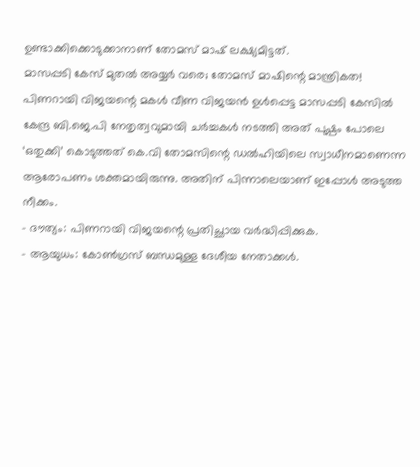ഉണ്ടാക്കിക്കൊടുക്കാനാണ് തോമസ് മാഷ് ലക്ഷ്യമിട്ടത്.
മാസപ്പടി കേസ് മുതൽ അയ്യർ വരെ; തോമസ് മാഷിന്റെ മാന്ത്രികത!
പിണറായി വിജയന്റെ മകൾ വീണ വിജയൻ ഉൾപ്പെട്ട മാസപ്പടി കേസിൽ കേന്ദ്ര ബി.ജെ.പി നേതൃത്വവുമായി ചർച്ചകൾ നടത്തി അത് പുഷ്പം പോലെ ‘ഒതുക്കി’ കൊടുത്തത് കെ.വി തോമസിന്റെ ഡൽഹിയിലെ സ്വാധീനമാണെന്ന ആരോപണം ശക്തമായിരുന്നു. അതിന് പിന്നാലെയാണ് ഇപ്പോൾ അടുത്ത നീക്കം.
- ദൗത്യം: പിണറായി വിജയന്റെ പ്രതിച്ഛായ വർദ്ധിപ്പിക്കുക.
- ആയുധം: കോൺഗ്രസ് ബന്ധമുള്ള ദേശീയ നേതാക്കൾ.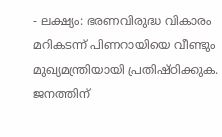- ലക്ഷ്യം: ഭരണവിരുദ്ധ വികാരം മറികടന്ന് പിണറായിയെ വീണ്ടും മുഖ്യമന്ത്രിയായി പ്രതിഷ്ഠിക്കുക.
ജനത്തിന്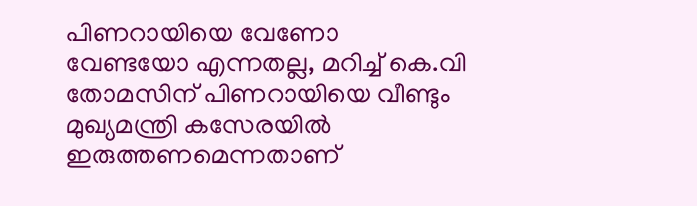പിണറായിയെ വേണോ വേണ്ടയോ എന്നതല്ല, മറിച്ച് കെ.വി തോമസിന് പിണറായിയെ വീണ്ടും മുഖ്യമന്ത്രി കസേരയിൽ ഇരുത്തണമെന്നതാണ്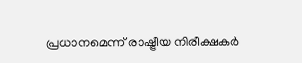പ്രധാനമെന്ന് രാഷ്ട്രീയ നിരീക്ഷകർ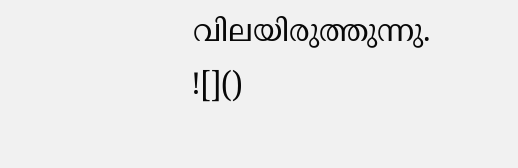വിലയിരുത്തുന്നു.
![]()